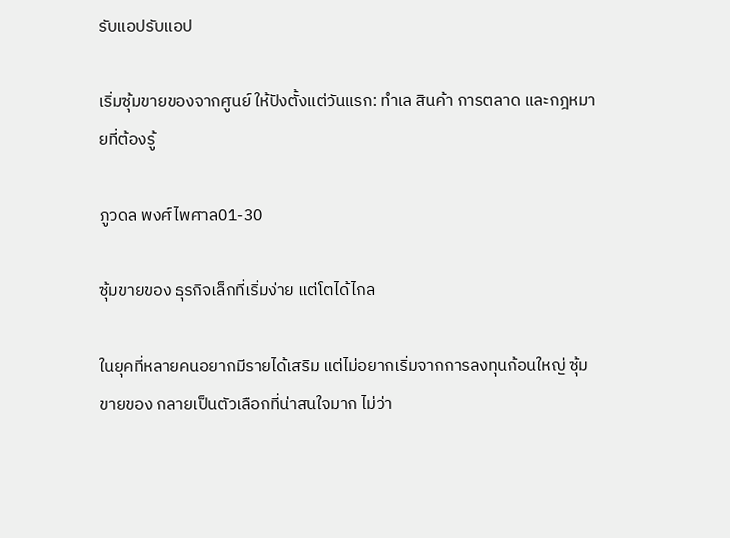รับแอปรับแอป

เริ่มซุ้มขายของจากศูนย์ ให้ปังตั้งแต่วันแรก: ทำเล สินค้า การตลาด และกฎหมายที่ต้องรู้

ภูวดล พงศ์ไพศาล01-30

ซุ้มขายของ ธุรกิจเล็กที่เริ่มง่าย แต่โตได้ไกล

ในยุคที่หลายคนอยากมีรายได้เสริม แต่ไม่อยากเริ่มจากการลงทุนก้อนใหญ่ ซุ้มขายของ กลายเป็นตัวเลือกที่น่าสนใจมาก ไม่ว่า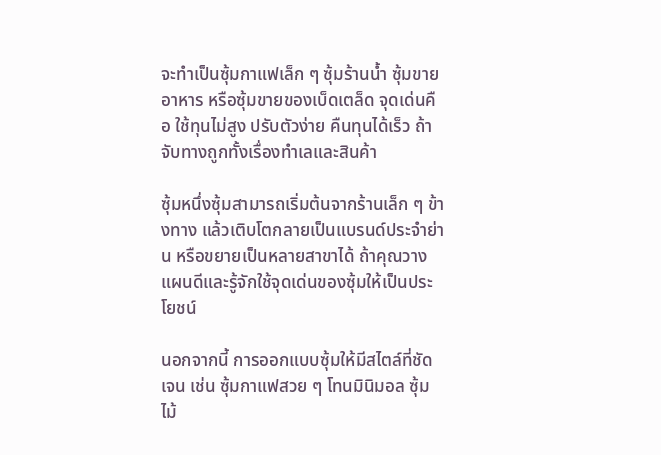จะทำเป็นซุ้มกาแฟเล็ก ๆ ซุ้มร้านน้ำ ซุ้มขายอาหาร หรือซุ้มขายของเบ็ดเตล็ด จุดเด่นคือ ใช้ทุนไม่สูง ปรับตัวง่าย คืนทุนได้เร็ว ถ้าจับทางถูกทั้งเรื่องทำเลและสินค้า

ซุ้มหนึ่งซุ้มสามารถเริ่มต้นจากร้านเล็ก ๆ ข้างทาง แล้วเติบโตกลายเป็นแบรนด์ประจำย่าน หรือขยายเป็นหลายสาขาได้ ถ้าคุณวางแผนดีและรู้จักใช้จุดเด่นของซุ้มให้เป็นประโยชน์

นอกจากนี้ การออกแบบซุ้มให้มีสไตล์ที่ชัดเจน เช่น ซุ้มกาแฟสวย ๆ โทนมินิมอล ซุ้มไม้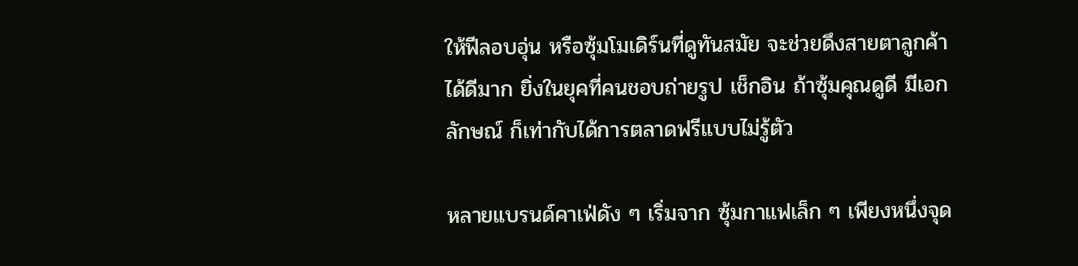ให้ฟีลอบอุ่น หรือซุ้มโมเดิร์นที่ดูทันสมัย จะช่วยดึงสายตาลูกค้าได้ดีมาก ยิ่งในยุคที่คนชอบถ่ายรูป เช็กอิน ถ้าซุ้มคุณดูดี มีเอกลักษณ์ ก็เท่ากับได้การตลาดฟรีแบบไม่รู้ตัว

หลายแบรนด์คาเฟ่ดัง ๆ เริ่มจาก ซุ้มกาแฟเล็ก ๆ เพียงหนึ่งจุด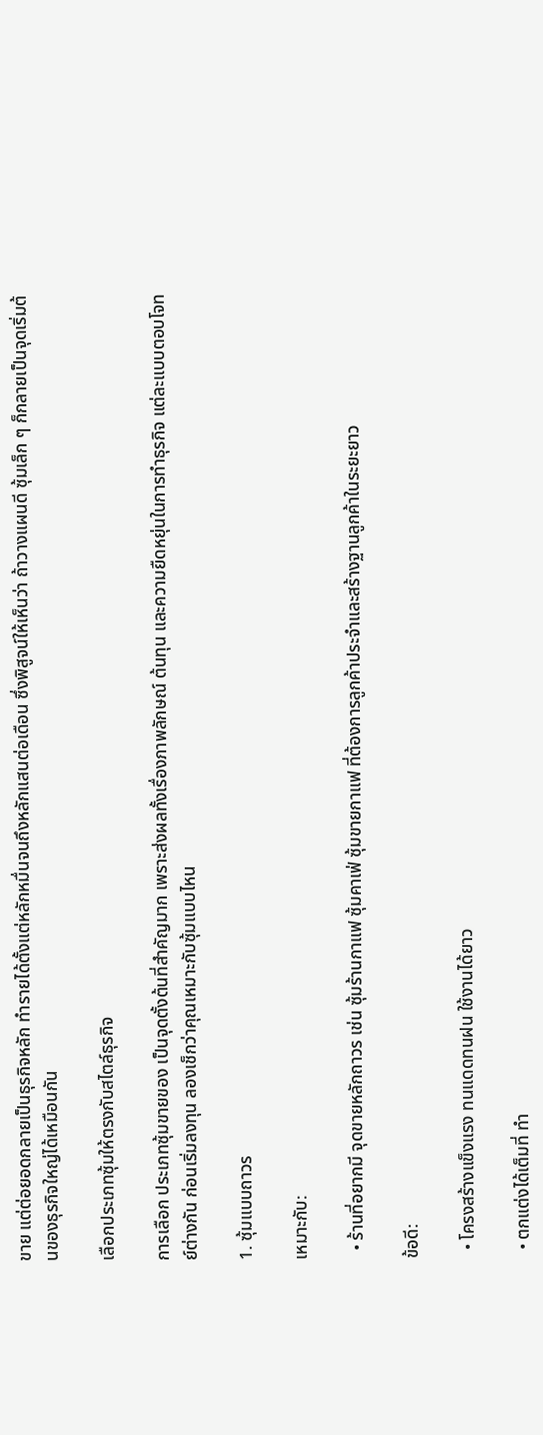ขาย แต่ต่อยอดกลายเป็นธุรกิจหลัก ทำรายได้ตั้งแต่หลักหมื่นจนถึงหลักแสนต่อเดือน ซึ่งพิสูจน์ให้เห็นว่า ถ้าวางแผนดี ซุ้มเล็ก ๆ ก็กลายเป็นจุดเริ่มต้นของธุรกิจใหญ่ได้เหมือนกัน

เลือกประเภทซุ้มให้ตรงกับสไตล์ธุรกิจ

การเลือก ประเภทซุ้มขายของ เป็นจุดตั้งต้นที่สำคัญมาก เพราะส่งผลทั้งเรื่องภาพลักษณ์ ต้นทุน และความยืดหยุ่นในการทำธุรกิจ แต่ละแบบตอบโจทย์ต่างกัน ก่อนเริ่มลงทุน ลองเช็กว่าคุณเหมาะกับซุ้มแบบไหน

1. ซุ้มแบบถาวร

เหมาะกับ:

  • ร้านที่อยากมี จุดขายหลักถาวร เช่น ซุ้มร้านกาแฟ ซุ้มคาเฟ่ ซุ้มขายกาแฟ ที่ต้องการลูกค้าประจำและสร้างฐานลูกค้าในระยะยาว

ข้อดี:

  • โครงสร้างแข็งแรง ทนแดดทนฝน ใช้งานได้ยาว

  • ตกแต่งได้เต็มที่ ทำ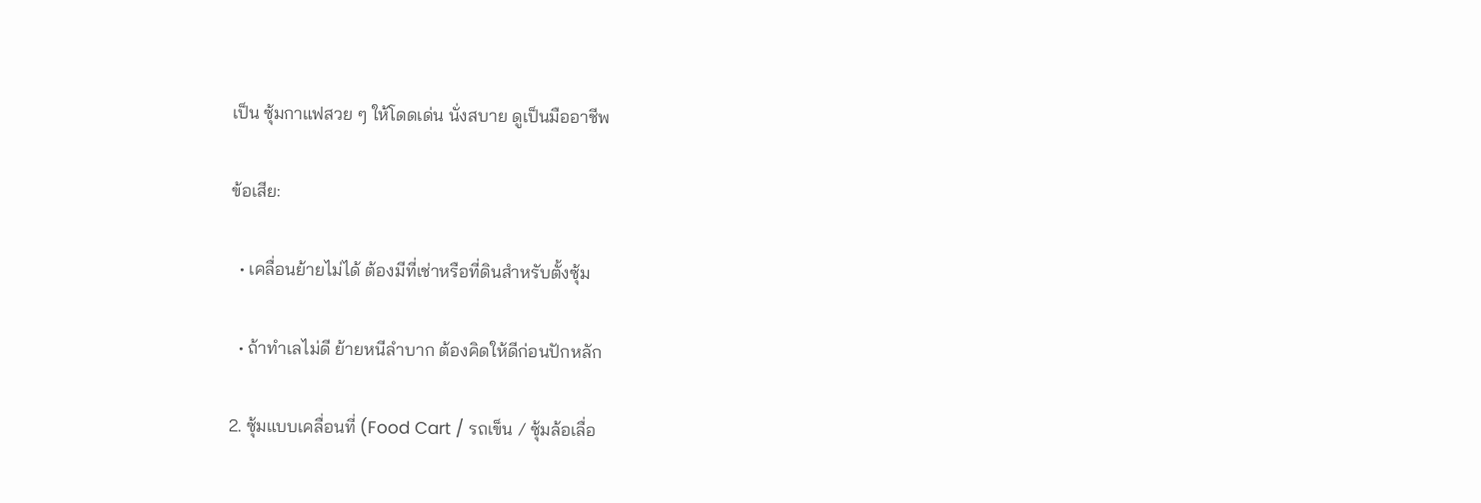เป็น ซุ้มกาแฟสวย ๆ ให้โดดเด่น นั่งสบาย ดูเป็นมืออาชีพ

ข้อเสีย:

  • เคลื่อนย้ายไม่ได้ ต้องมีที่เช่าหรือที่ดินสำหรับตั้งซุ้ม

  • ถ้าทำเลไม่ดี ย้ายหนีลำบาก ต้องคิดให้ดีก่อนปักหลัก

2. ซุ้มแบบเคลื่อนที่ (Food Cart / รถเข็น / ซุ้มล้อเลื่อ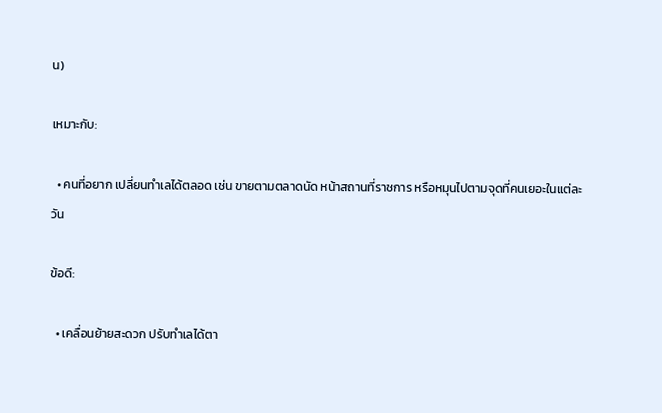น)

เหมาะกับ:

  • คนที่อยาก เปลี่ยนทำเลได้ตลอด เช่น ขายตามตลาดนัด หน้าสถานที่ราชการ หรือหมุนไปตามจุดที่คนเยอะในแต่ละวัน

ข้อดี:

  • เคลื่อนย้ายสะดวก ปรับทำเลได้ตา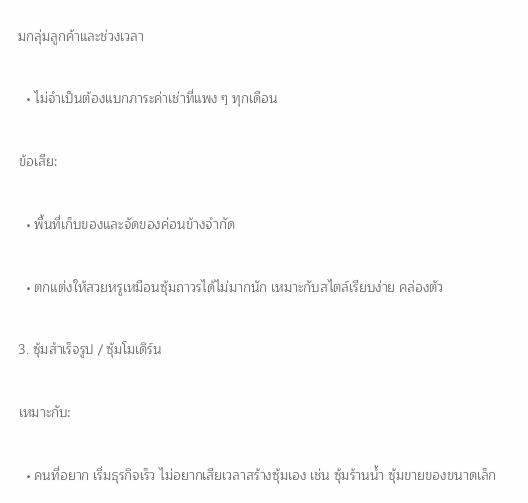มกลุ่มลูกค้าและช่วงเวลา

  • ไม่จำเป็นต้องแบกภาระค่าเช่าที่แพง ๆ ทุกเดือน

ข้อเสีย:

  • พื้นที่เก็บของและจัดของค่อนข้างจำกัด

  • ตกแต่งให้สวยหรูเหมือนซุ้มถาวรได้ไม่มากนัก เหมาะกับสไตล์เรียบง่าย คล่องตัว

3. ซุ้มสำเร็จรูป / ซุ้มโมเดิร์น

เหมาะกับ:

  • คนที่อยาก เริ่มธุรกิจเร็ว ไม่อยากเสียเวลาสร้างซุ้มเอง เช่น ซุ้มร้านน้ำ ซุ้มขายของขนาดเล็ก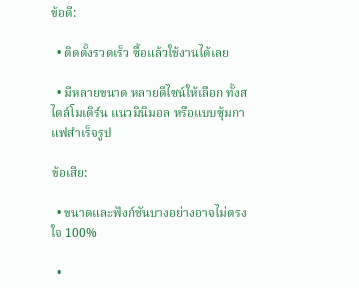ข้อดี:

  • ติดตั้งรวดเร็ว ซื้อแล้วใช้งานได้เลย

  • มีหลายขนาด หลายดีไซน์ให้เลือก ทั้งสไตล์โมเดิร์น แนวมินิมอล หรือแบบซุ้มกาแฟสำเร็จรูป

ข้อเสีย:

  • ขนาดและฟังก์ชันบางอย่างอาจไม่ตรงใจ 100%

  •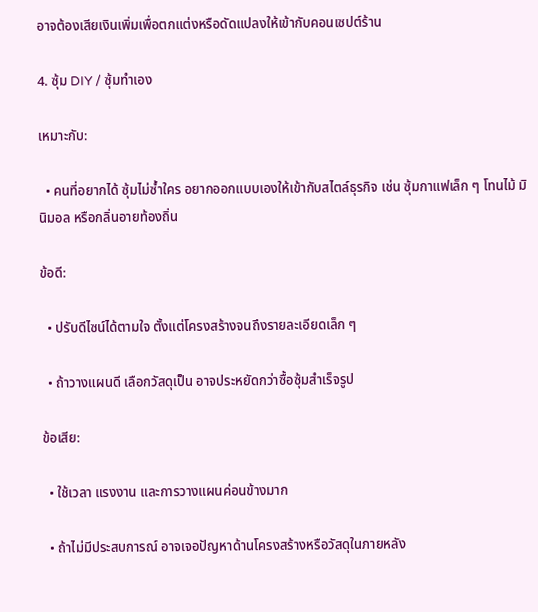อาจต้องเสียเงินเพิ่มเพื่อตกแต่งหรือดัดแปลงให้เข้ากับคอนเซปต์ร้าน

4. ซุ้ม DIY / ซุ้มทำเอง

เหมาะกับ:

  • คนที่อยากได้ ซุ้มไม่ซ้ำใคร อยากออกแบบเองให้เข้ากับสไตล์ธุรกิจ เช่น ซุ้มกาแฟเล็ก ๆ โทนไม้ มินิมอล หรือกลิ่นอายท้องถิ่น

ข้อดี:

  • ปรับดีไซน์ได้ตามใจ ตั้งแต่โครงสร้างจนถึงรายละเอียดเล็ก ๆ

  • ถ้าวางแผนดี เลือกวัสดุเป็น อาจประหยัดกว่าซื้อซุ้มสำเร็จรูป

ข้อเสีย:

  • ใช้เวลา แรงงาน และการวางแผนค่อนข้างมาก

  • ถ้าไม่มีประสบการณ์ อาจเจอปัญหาด้านโครงสร้างหรือวัสดุในภายหลัง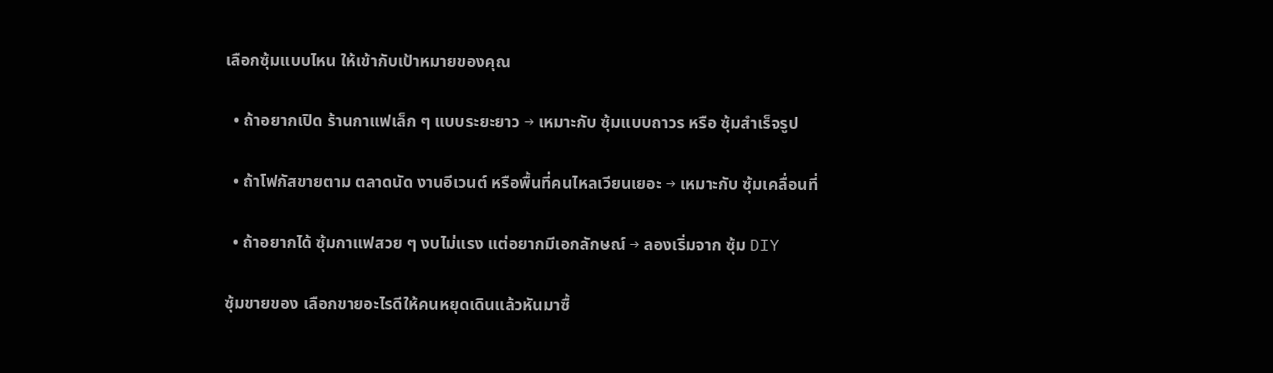เลือกซุ้มแบบไหน ให้เข้ากับเป้าหมายของคุณ

  • ถ้าอยากเปิด ร้านกาแฟเล็ก ๆ แบบระยะยาว → เหมาะกับ ซุ้มแบบถาวร หรือ ซุ้มสำเร็จรูป

  • ถ้าโฟกัสขายตาม ตลาดนัด งานอีเวนต์ หรือพื้นที่คนไหลเวียนเยอะ → เหมาะกับ ซุ้มเคลื่อนที่

  • ถ้าอยากได้ ซุ้มกาแฟสวย ๆ งบไม่แรง แต่อยากมีเอกลักษณ์ → ลองเริ่มจาก ซุ้ม DIY

ซุ้มขายของ เลือกขายอะไรดีให้คนหยุดเดินแล้วหันมาซื้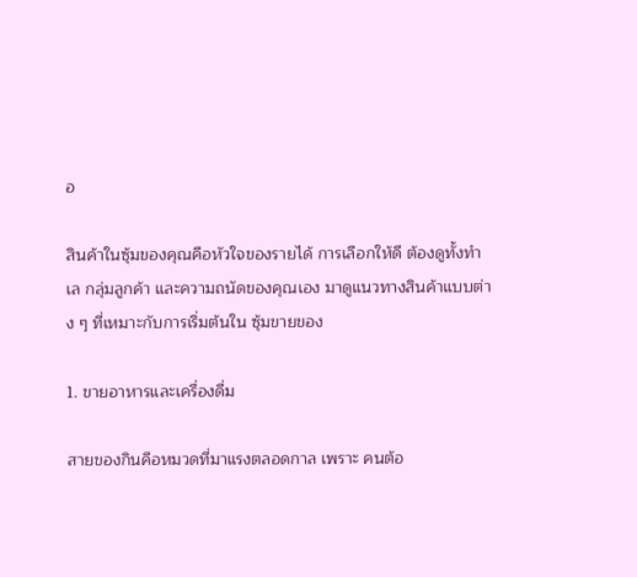อ

สินค้าในซุ้มของคุณคือหัวใจของรายได้ การเลือกให้ดี ต้องดูทั้งทำเล กลุ่มลูกค้า และความถนัดของคุณเอง มาดูแนวทางสินค้าแบบต่าง ๆ ที่เหมาะกับการเริ่มต้นใน ซุ้มขายของ

1. ขายอาหารและเครื่องดื่ม

สายของกินคือหมวดที่มาแรงตลอดกาล เพราะ คนต้อ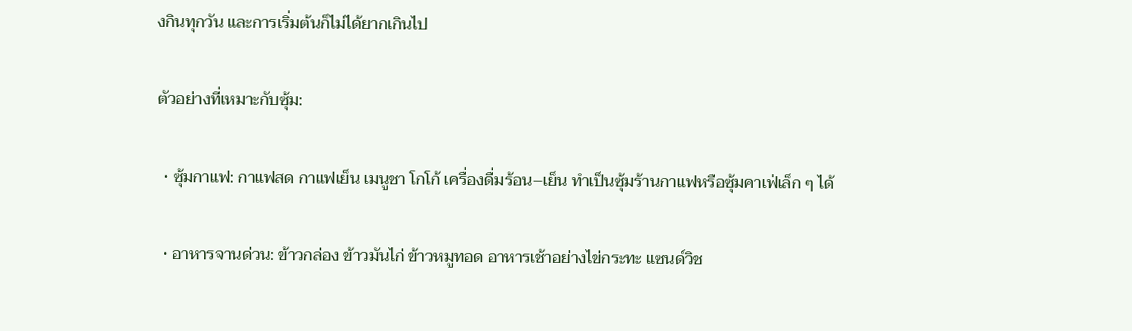งกินทุกวัน และการเริ่มต้นก็ไม่ได้ยากเกินไป

ตัวอย่างที่เหมาะกับซุ้ม:

  • ซุ้มกาแฟ: กาแฟสด กาแฟเย็น เมนูชา โกโก้ เครื่องดื่มร้อน–เย็น ทำเป็นซุ้มร้านกาแฟหรือซุ้มคาเฟ่เล็ก ๆ ได้

  • อาหารจานด่วน: ข้าวกล่อง ข้าวมันไก่ ข้าวหมูทอด อาหารเช้าอย่างไข่กระทะ แซนด์วิช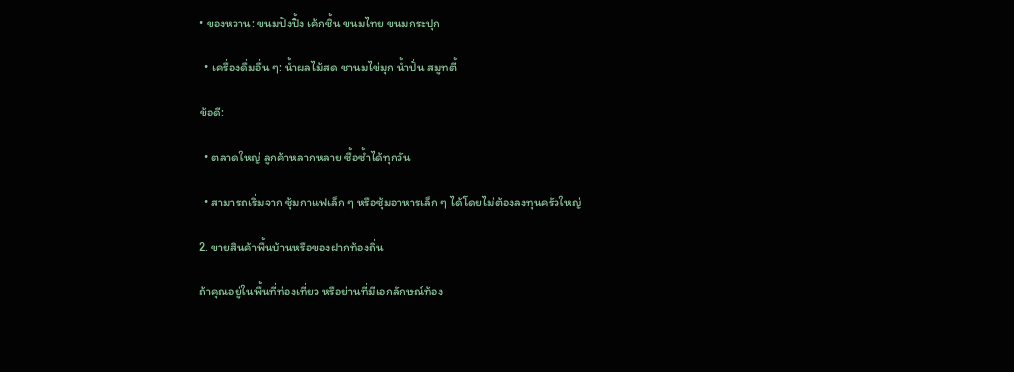• ของหวาน: ขนมปังปิ้ง เค้กชิ้น ขนมไทย ขนมกระปุก

  • เครื่องดื่มอื่น ๆ: น้ำผลไม้สด ชานมไข่มุก น้ำปั่น สมูทตี้

ข้อดี:

  • ตลาดใหญ่ ลูกค้าหลากหลาย ซื้อซ้ำได้ทุกวัน

  • สามารถเริ่มจาก ซุ้มกาแฟเล็ก ๆ หรือซุ้มอาหารเล็ก ๆ ได้โดยไม่ต้องลงทุนครัวใหญ่

2. ขายสินค้าพื้นบ้านหรือของฝากท้องถิ่น

ถ้าคุณอยู่ในพื้นที่ท่องเที่ยว หรือย่านที่มีเอกลักษณ์ท้อง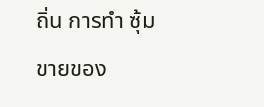ถิ่น การทำ ซุ้มขายของ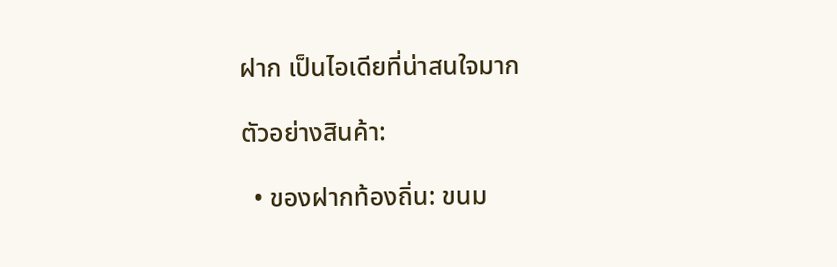ฝาก เป็นไอเดียที่น่าสนใจมาก

ตัวอย่างสินค้า:

  • ของฝากท้องถิ่น: ขนม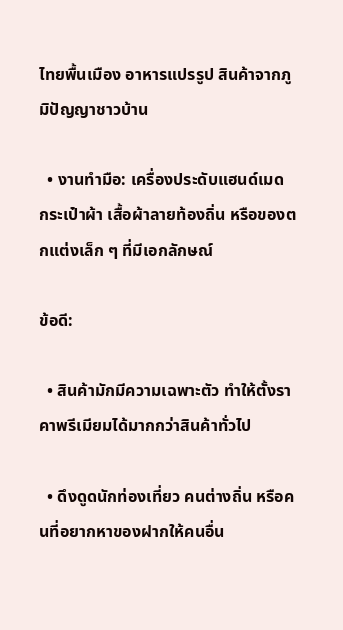ไทยพื้นเมือง อาหารแปรรูป สินค้าจากภูมิปัญญาชาวบ้าน

  • งานทำมือ: เครื่องประดับแฮนด์เมด กระเป๋าผ้า เสื้อผ้าลายท้องถิ่น หรือของตกแต่งเล็ก ๆ ที่มีเอกลักษณ์

ข้อดี:

  • สินค้ามักมีความเฉพาะตัว ทำให้ตั้งราคาพรีเมียมได้มากกว่าสินค้าทั่วไป

  • ดึงดูดนักท่องเที่ยว คนต่างถิ่น หรือคนที่อยากหาของฝากให้คนอื่น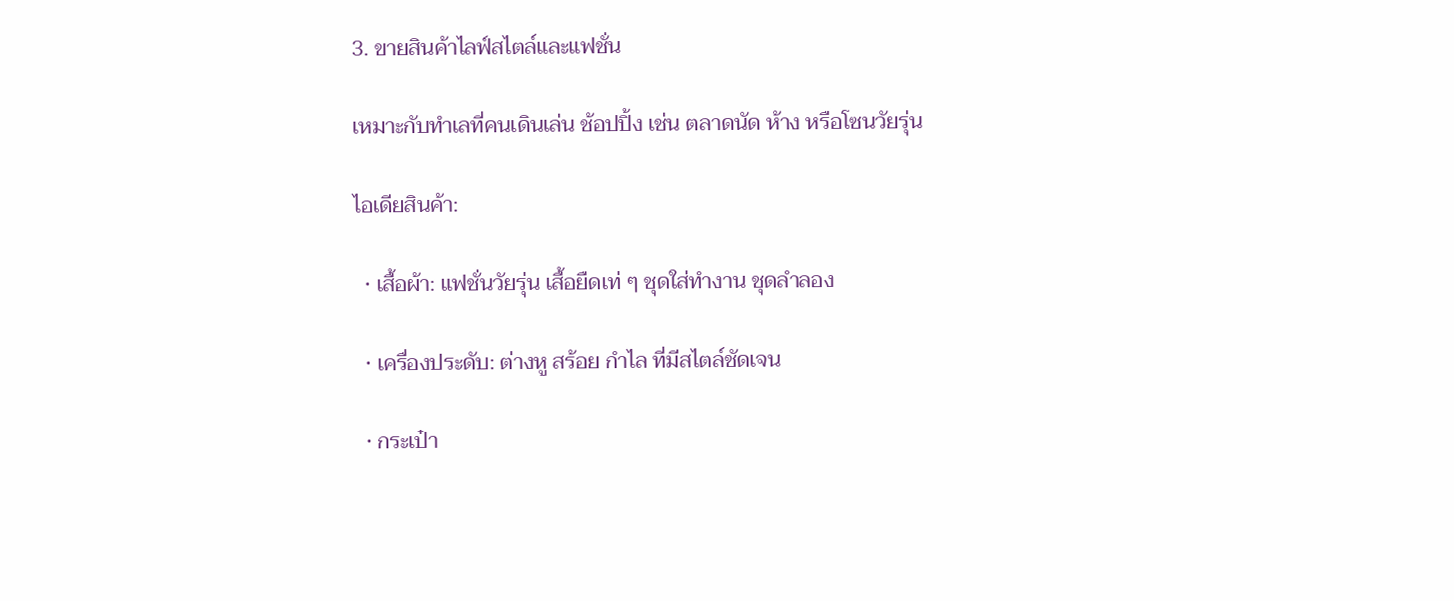3. ขายสินค้าไลฟ์สไตล์และแฟชั่น

เหมาะกับทำเลที่คนเดินเล่น ช้อปปิ้ง เช่น ตลาดนัด ห้าง หรือโซนวัยรุ่น

ไอเดียสินค้า:

  • เสื้อผ้า: แฟชั่นวัยรุ่น เสื้อยืดเท่ ๆ ชุดใส่ทำงาน ชุดลำลอง

  • เครื่องประดับ: ต่างหู สร้อย กำไล ที่มีสไตล์ชัดเจน

  • กระเป๋า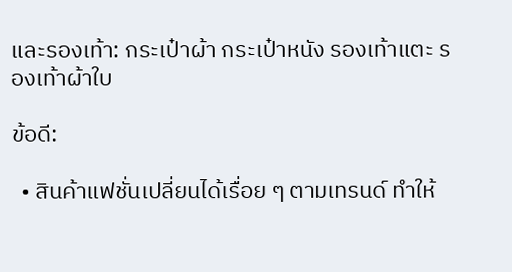และรองเท้า: กระเป๋าผ้า กระเป๋าหนัง รองเท้าแตะ รองเท้าผ้าใบ

ข้อดี:

  • สินค้าแฟชั่นเปลี่ยนได้เรื่อย ๆ ตามเทรนด์ ทำให้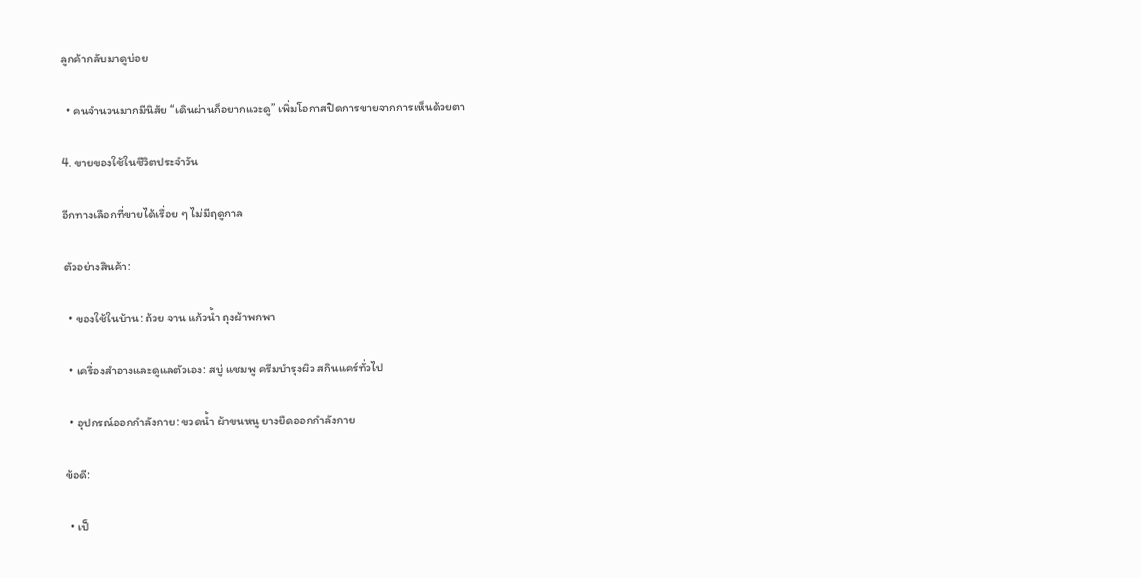ลูกค้ากลับมาดูบ่อย

  • คนจำนวนมากมีนิสัย “เดินผ่านก็อยากแวะดู” เพิ่มโอกาสปิดการขายจากการเห็นด้วยตา

4. ขายของใช้ในชีวิตประจำวัน

อีกทางเลือกที่ขายได้เรื่อย ๆ ไม่มีฤดูกาล

ตัวอย่างสินค้า:

  • ของใช้ในบ้าน: ถ้วย จาน แก้วน้ำ ถุงผ้าพกพา

  • เครื่องสำอางและดูแลตัวเอง: สบู่ แชมพู ครีมบำรุงผิว สกินแคร์ทั่วไป

  • อุปกรณ์ออกกำลังกาย: ขวดน้ำ ผ้าขนหนู ยางยืดออกกำลังกาย

ข้อดี:

  • เป็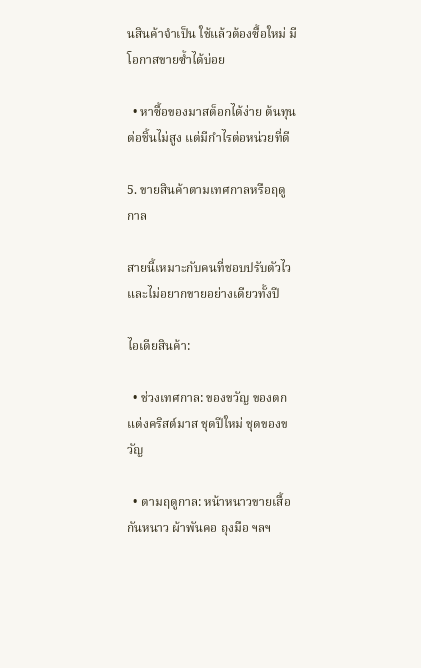นสินค้าจำเป็น ใช้แล้วต้องซื้อใหม่ มีโอกาสขายซ้ำได้บ่อย

  • หาซื้อของมาสต็อกได้ง่าย ต้นทุนต่อชิ้นไม่สูง แต่มีกำไรต่อหน่วยที่ดี

5. ขายสินค้าตามเทศกาลหรือฤดูกาล

สายนี้เหมาะกับคนที่ชอบปรับตัวไว และไม่อยากขายอย่างเดียวทั้งปี

ไอเดียสินค้า:

  • ช่วงเทศกาล: ของขวัญ ของตกแต่งคริสต์มาส ชุดปีใหม่ ชุดของขวัญ

  • ตามฤดูกาล: หน้าหนาวขายเสื้อกันหนาว ผ้าพันคอ ถุงมือ ฯลฯ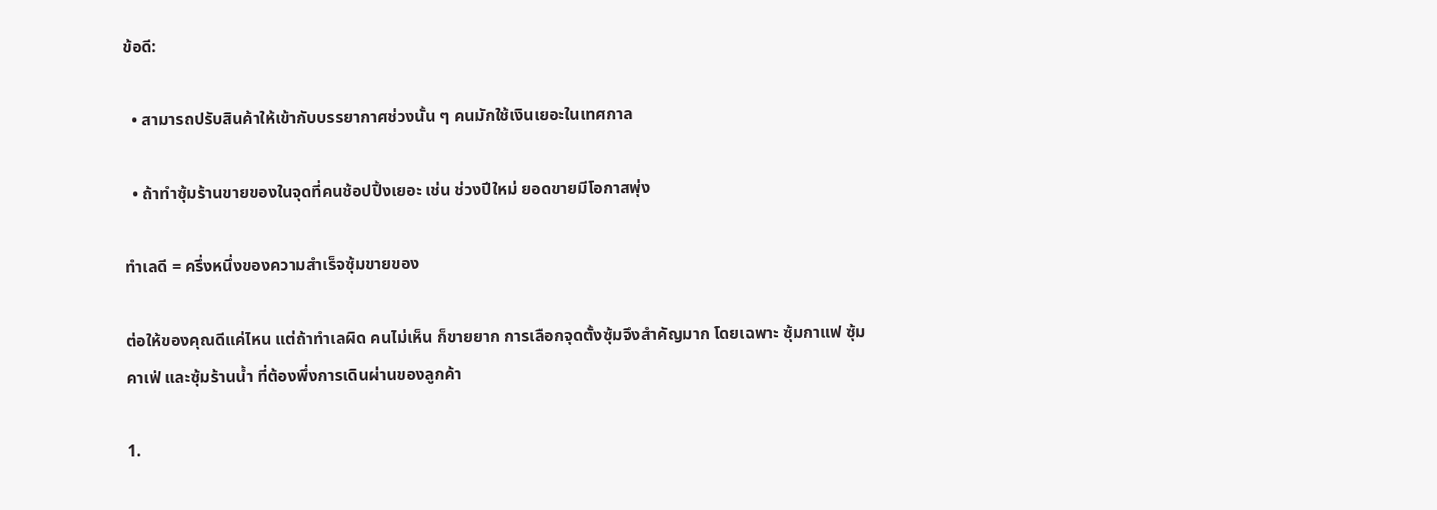ข้อดี:

  • สามารถปรับสินค้าให้เข้ากับบรรยากาศช่วงนั้น ๆ คนมักใช้เงินเยอะในเทศกาล

  • ถ้าทำซุ้มร้านขายของในจุดที่คนช้อปปิ้งเยอะ เช่น ช่วงปีใหม่ ยอดขายมีโอกาสพุ่ง

ทำเลดี = ครึ่งหนึ่งของความสำเร็จซุ้มขายของ

ต่อให้ของคุณดีแค่ไหน แต่ถ้าทำเลผิด คนไม่เห็น ก็ขายยาก การเลือกจุดตั้งซุ้มจึงสำคัญมาก โดยเฉพาะ ซุ้มกาแฟ ซุ้มคาเฟ่ และซุ้มร้านน้ำ ที่ต้องพึ่งการเดินผ่านของลูกค้า

1.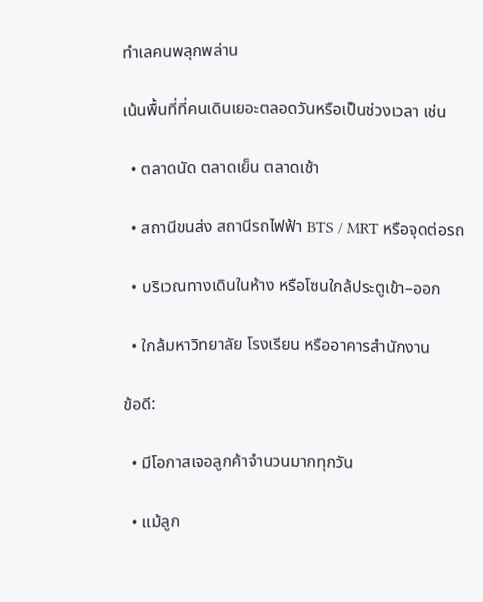ทำเลคนพลุกพล่าน

เน้นพื้นที่ที่คนเดินเยอะตลอดวันหรือเป็นช่วงเวลา เช่น

  • ตลาดนัด ตลาดเย็น ตลาดเช้า

  • สถานีขนส่ง สถานีรถไฟฟ้า BTS / MRT หรือจุดต่อรถ

  • บริเวณทางเดินในห้าง หรือโซนใกล้ประตูเข้า–ออก

  • ใกล้มหาวิทยาลัย โรงเรียน หรืออาคารสำนักงาน

ข้อดี:

  • มีโอกาสเจอลูกค้าจำนวนมากทุกวัน

  • แม้ลูก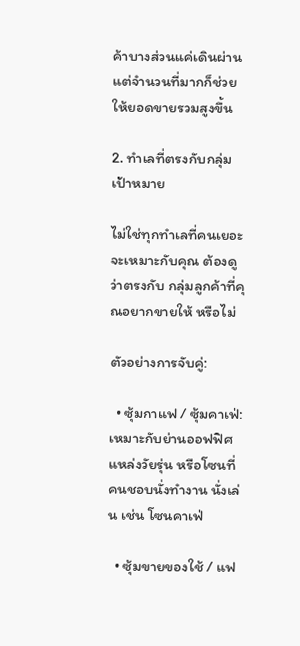ค้าบางส่วนแค่เดินผ่าน แต่จำนวนที่มากก็ช่วยให้ยอดขายรวมสูงขึ้น

2. ทำเลที่ตรงกับกลุ่มเป้าหมาย

ไม่ใช่ทุกทำเลที่คนเยอะจะเหมาะกับคุณ ต้องดูว่าตรงกับ กลุ่มลูกค้าที่คุณอยากขายให้ หรือไม่

ตัวอย่างการจับคู่:

  • ซุ้มกาแฟ / ซุ้มคาเฟ่: เหมาะกับย่านออฟฟิศ แหล่งวัยรุ่น หรือโซนที่คนชอบนั่งทำงาน นั่งเล่น เช่น โซนคาเฟ่

  • ซุ้มขายของใช้ / แฟ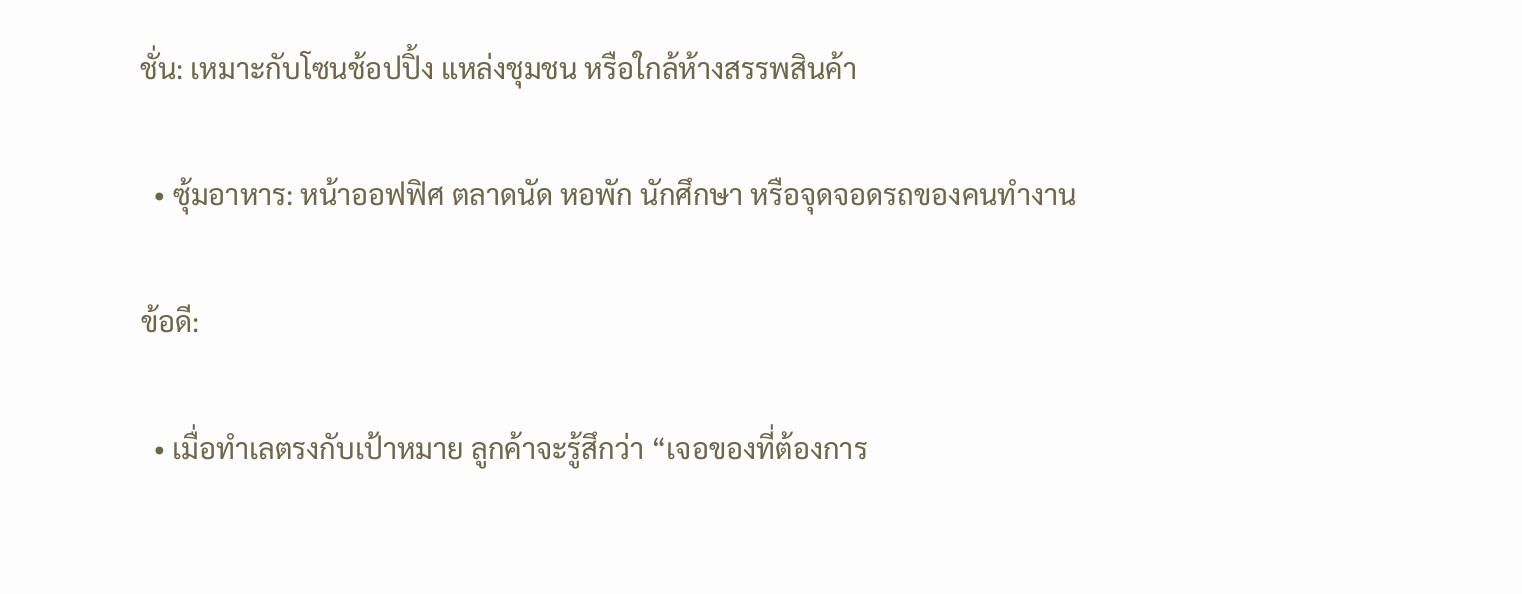ชั่น: เหมาะกับโซนช้อปปิ้ง แหล่งชุมชน หรือใกล้ห้างสรรพสินค้า

  • ซุ้มอาหาร: หน้าออฟฟิศ ตลาดนัด หอพัก นักศึกษา หรือจุดจอดรถของคนทำงาน

ข้อดี:

  • เมื่อทำเลตรงกับเป้าหมาย ลูกค้าจะรู้สึกว่า “เจอของที่ต้องการ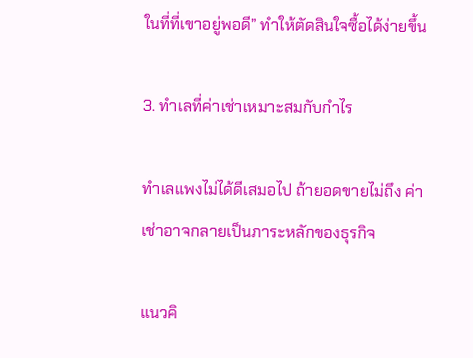ในที่ที่เขาอยู่พอดี” ทำให้ตัดสินใจซื้อได้ง่ายขึ้น

3. ทำเลที่ค่าเช่าเหมาะสมกับกำไร

ทำเลแพงไม่ได้ดีเสมอไป ถ้ายอดขายไม่ถึง ค่าเช่าอาจกลายเป็นภาระหลักของธุรกิจ

แนวคิ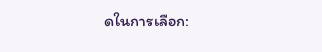ดในการเลือก: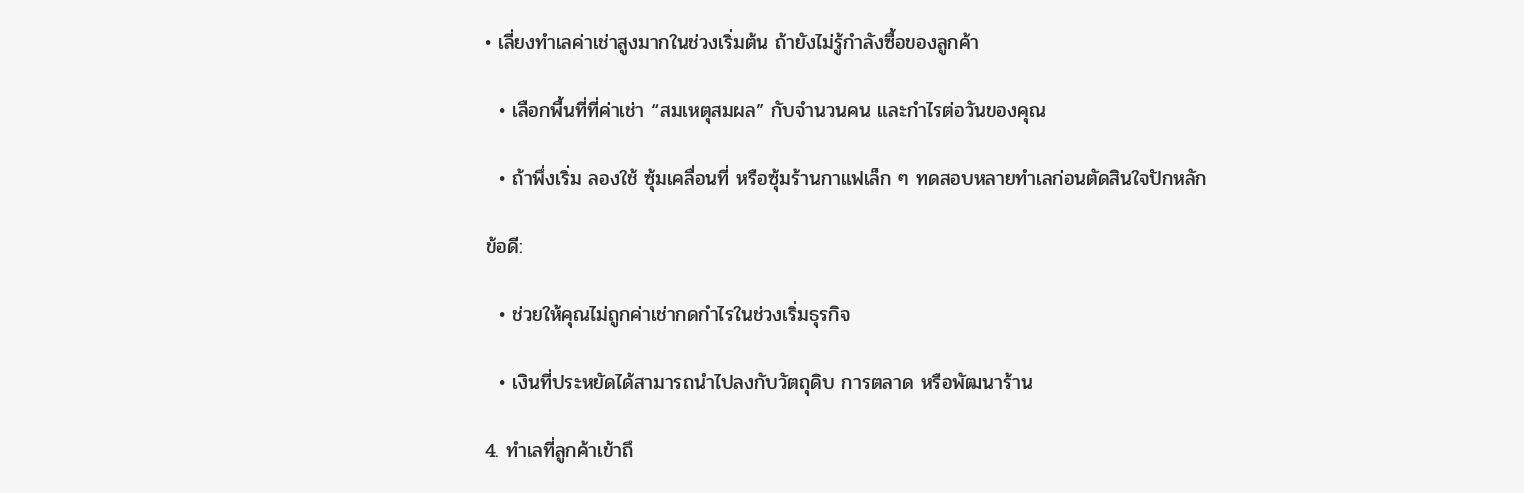• เลี่ยงทำเลค่าเช่าสูงมากในช่วงเริ่มต้น ถ้ายังไม่รู้กำลังซื้อของลูกค้า

  • เลือกพื้นที่ที่ค่าเช่า “สมเหตุสมผล” กับจำนวนคน และกำไรต่อวันของคุณ

  • ถ้าพึ่งเริ่ม ลองใช้ ซุ้มเคลื่อนที่ หรือซุ้มร้านกาแฟเล็ก ๆ ทดสอบหลายทำเลก่อนตัดสินใจปักหลัก

ข้อดี:

  • ช่วยให้คุณไม่ถูกค่าเช่ากดกำไรในช่วงเริ่มธุรกิจ

  • เงินที่ประหยัดได้สามารถนำไปลงกับวัตถุดิบ การตลาด หรือพัฒนาร้าน

4. ทำเลที่ลูกค้าเข้าถึ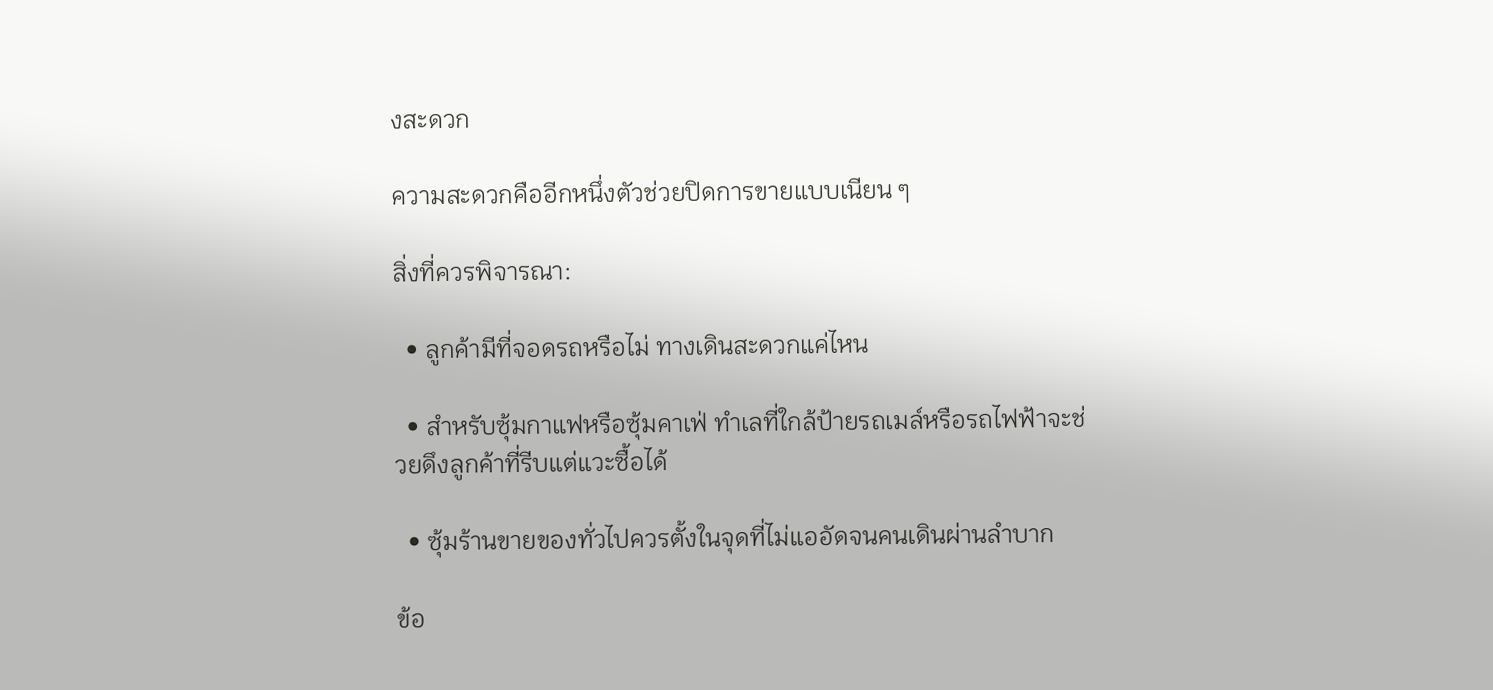งสะดวก

ความสะดวกคืออีกหนึ่งตัวช่วยปิดการขายแบบเนียน ๆ

สิ่งที่ควรพิจารณา:

  • ลูกค้ามีที่จอดรถหรือไม่ ทางเดินสะดวกแค่ไหน

  • สำหรับซุ้มกาแฟหรือซุ้มคาเฟ่ ทำเลที่ใกล้ป้ายรถเมล์หรือรถไฟฟ้าจะช่วยดึงลูกค้าที่รีบแต่แวะซื้อได้

  • ซุ้มร้านขายของทั่วไปควรตั้งในจุดที่ไม่แออัดจนคนเดินผ่านลำบาก

ข้อ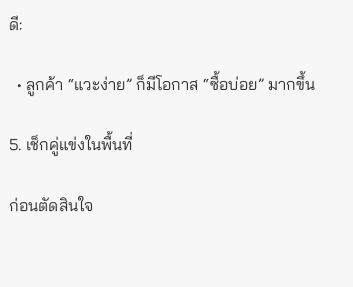ดี:

  • ลูกค้า “แวะง่าย” ก็มีโอกาส “ซื้อบ่อย” มากขึ้น

5. เช็กคู่แข่งในพื้นที่

ก่อนตัดสินใจ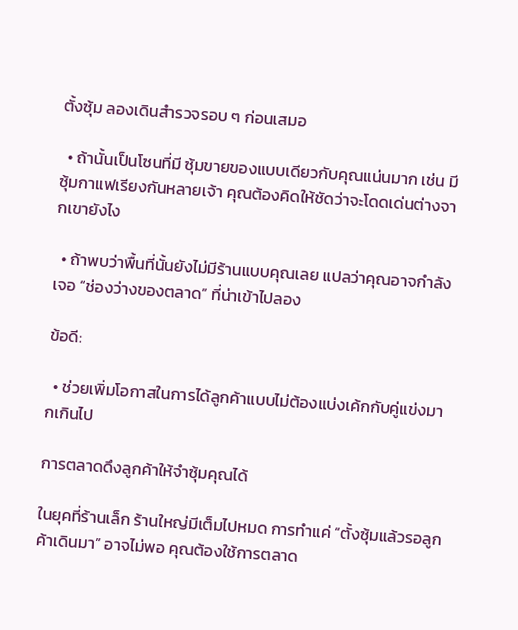ตั้งซุ้ม ลองเดินสำรวจรอบ ๆ ก่อนเสมอ

  • ถ้านั้นเป็นโซนที่มี ซุ้มขายของแบบเดียวกับคุณแน่นมาก เช่น มีซุ้มกาแฟเรียงกันหลายเจ้า คุณต้องคิดให้ชัดว่าจะโดดเด่นต่างจากเขายังไง

  • ถ้าพบว่าพื้นที่นั้นยังไม่มีร้านแบบคุณเลย แปลว่าคุณอาจกำลังเจอ “ช่องว่างของตลาด” ที่น่าเข้าไปลอง

ข้อดี:

  • ช่วยเพิ่มโอกาสในการได้ลูกค้าแบบไม่ต้องแบ่งเค้กกับคู่แข่งมากเกินไป

การตลาดดึงลูกค้าให้จำซุ้มคุณได้

ในยุคที่ร้านเล็ก ร้านใหญ่มีเต็มไปหมด การทำแค่ “ตั้งซุ้มแล้วรอลูกค้าเดินมา” อาจไม่พอ คุณต้องใช้การตลาด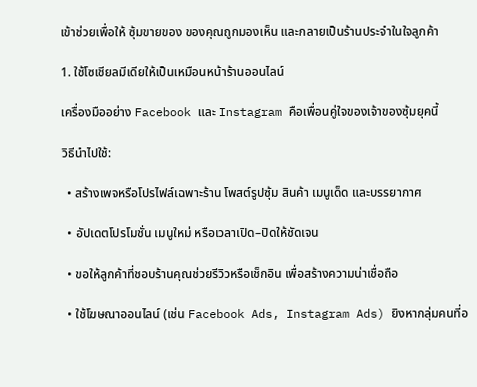เข้าช่วยเพื่อให้ ซุ้มขายของ ของคุณถูกมองเห็น และกลายเป็นร้านประจำในใจลูกค้า

1. ใช้โซเชียลมีเดียให้เป็นเหมือนหน้าร้านออนไลน์

เครื่องมืออย่าง Facebook และ Instagram คือเพื่อนคู่ใจของเจ้าของซุ้มยุคนี้

วิธีนำไปใช้:

  • สร้างเพจหรือโปรไฟล์เฉพาะร้าน โพสต์รูปซุ้ม สินค้า เมนูเด็ด และบรรยากาศ

  • อัปเดตโปรโมชั่น เมนูใหม่ หรือเวลาเปิด–ปิดให้ชัดเจน

  • ขอให้ลูกค้าที่ชอบร้านคุณช่วยรีวิวหรือเช็กอิน เพื่อสร้างความน่าเชื่อถือ

  • ใช้โฆษณาออนไลน์ (เช่น Facebook Ads, Instagram Ads) ยิงหากลุ่มคนที่อ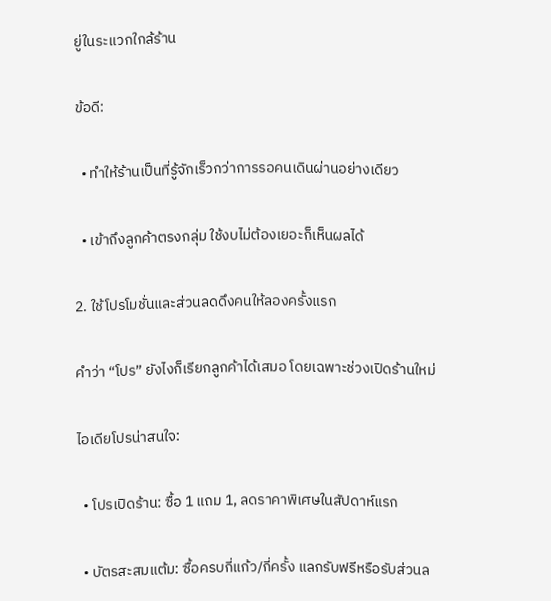ยู่ในระแวกใกล้ร้าน

ข้อดี:

  • ทำให้ร้านเป็นที่รู้จักเร็วกว่าการรอคนเดินผ่านอย่างเดียว

  • เข้าถึงลูกค้าตรงกลุ่ม ใช้งบไม่ต้องเยอะก็เห็นผลได้

2. ใช้โปรโมชั่นและส่วนลดดึงคนให้ลองครั้งแรก

คำว่า “โปร” ยังไงก็เรียกลูกค้าได้เสมอ โดยเฉพาะช่วงเปิดร้านใหม่

ไอเดียโปรน่าสนใจ:

  • โปรเปิดร้าน: ซื้อ 1 แถม 1, ลดราคาพิเศษในสัปดาห์แรก

  • บัตรสะสมแต้ม: ซื้อครบกี่แก้ว/กี่ครั้ง แลกรับฟรีหรือรับส่วนล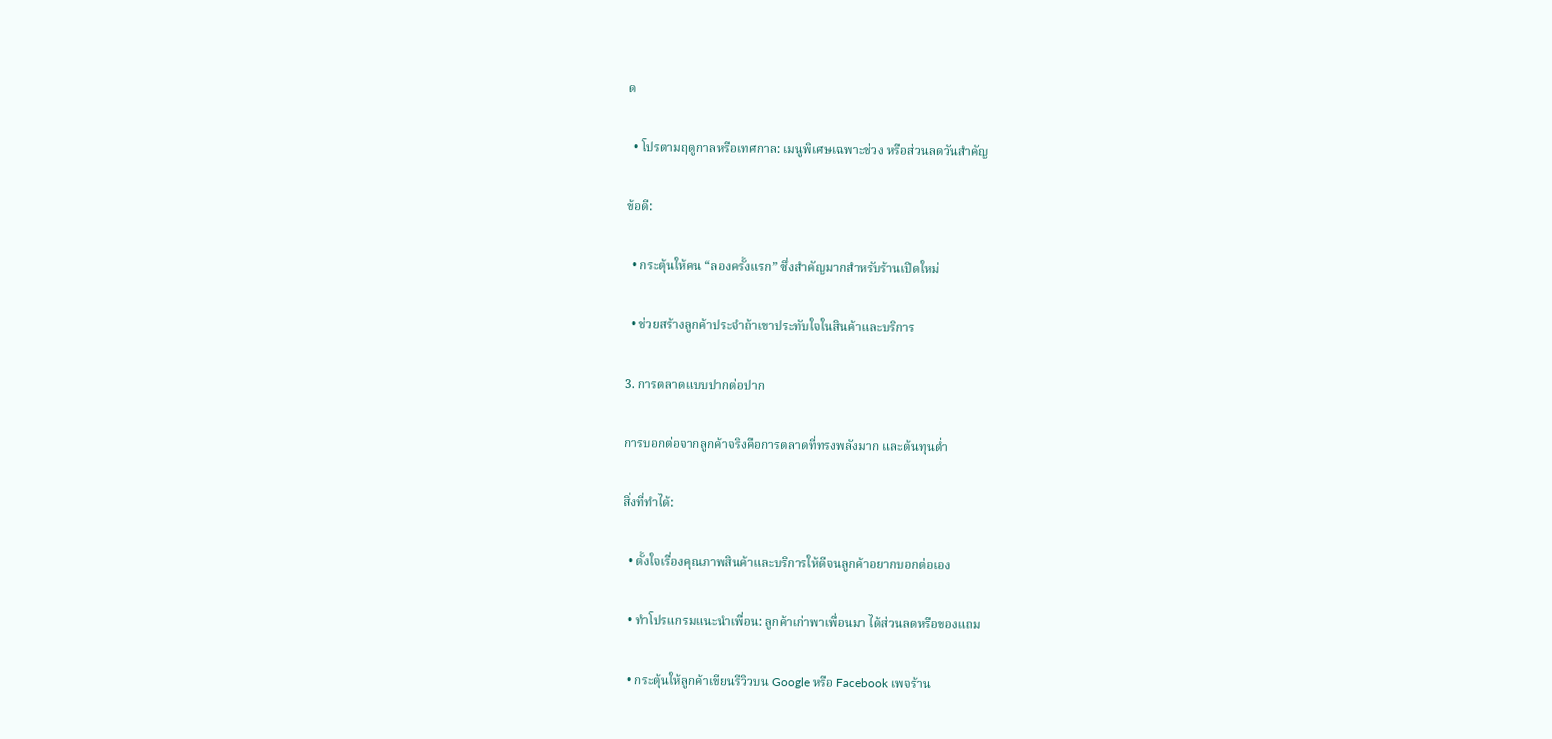ด

  • โปรตามฤดูกาลหรือเทศกาล: เมนูพิเศษเฉพาะช่วง หรือส่วนลดวันสำคัญ

ข้อดี:

  • กระตุ้นให้คน “ลองครั้งแรก” ซึ่งสำคัญมากสำหรับร้านเปิดใหม่

  • ช่วยสร้างลูกค้าประจำถ้าเขาประทับใจในสินค้าและบริการ

3. การตลาดแบบปากต่อปาก

การบอกต่อจากลูกค้าจริงคือการตลาดที่ทรงพลังมาก และต้นทุนต่ำ

สิ่งที่ทำได้:

  • ตั้งใจเรื่องคุณภาพสินค้าและบริการให้ดีจนลูกค้าอยากบอกต่อเอง

  • ทำโปรแกรมแนะนำเพื่อน: ลูกค้าเก่าพาเพื่อนมา ได้ส่วนลดหรือของแถม

  • กระตุ้นให้ลูกค้าเขียนรีวิวบน Google หรือ Facebook เพจร้าน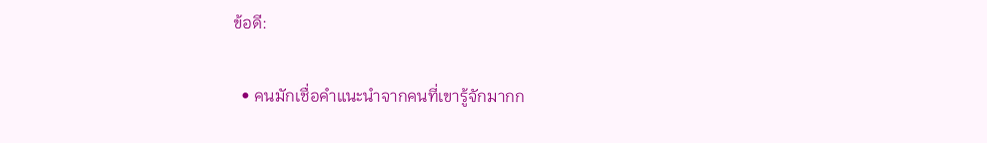ข้อดี:

  • คนมักเชื่อคำแนะนำจากคนที่เขารู้จักมากก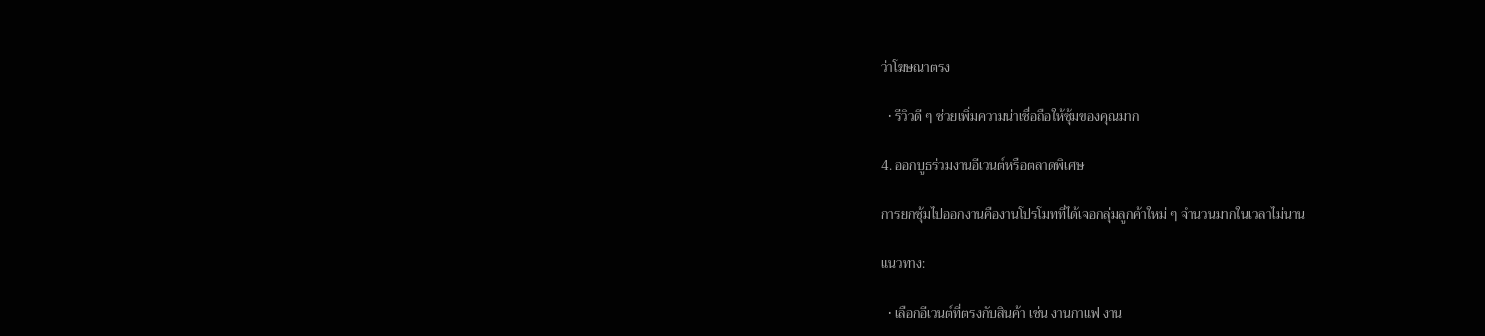ว่าโฆษณาตรง

  • รีวิวดี ๆ ช่วยเพิ่มความน่าเชื่อถือให้ซุ้มของคุณมาก

4. ออกบูธร่วมงานอีเวนต์หรือตลาดพิเศษ

การยกซุ้มไปออกงานคืองานโปรโมทที่ได้เจอกลุ่มลูกค้าใหม่ ๆ จำนวนมากในเวลาไม่นาน

แนวทาง:

  • เลือกอีเวนต์ที่ตรงกับสินค้า เช่น งานกาแฟ งาน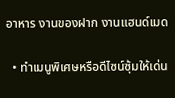อาหาร งานของฝาก งานแฮนด์เมด

  • ทำเมนูพิเศษหรือดีไซน์ซุ้มให้เด่น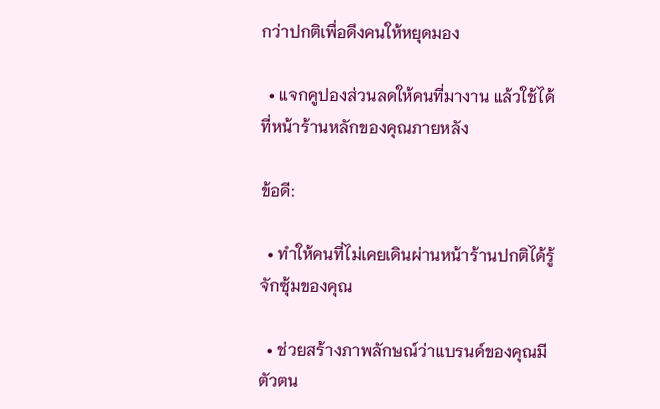กว่าปกติเพื่อดึงคนให้หยุดมอง

  • แจกคูปองส่วนลดให้คนที่มางาน แล้วใช้ได้ที่หน้าร้านหลักของคุณภายหลัง

ข้อดี:

  • ทำให้คนที่ไม่เคยเดินผ่านหน้าร้านปกติได้รู้จักซุ้มของคุณ

  • ช่วยสร้างภาพลักษณ์ว่าแบรนด์ของคุณมีตัวตน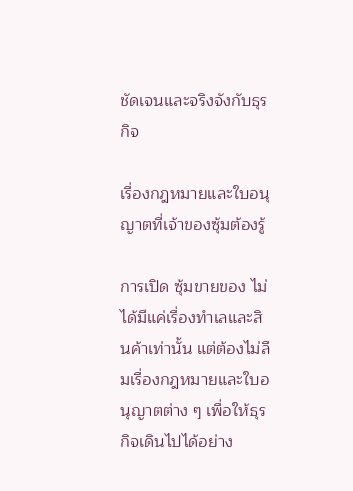ชัดเจนและจริงจังกับธุรกิจ

เรื่องกฎหมายและใบอนุญาตที่เจ้าของซุ้มต้องรู้

การเปิด ซุ้มขายของ ไม่ได้มีแค่เรื่องทำเลและสินค้าเท่านั้น แต่ต้องไม่ลืมเรื่องกฎหมายและใบอนุญาตต่าง ๆ เพื่อให้ธุรกิจเดินไปได้อย่าง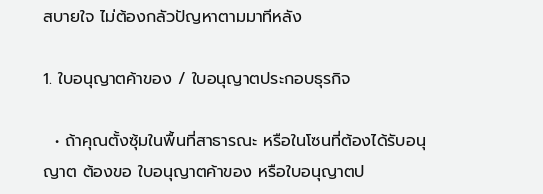สบายใจ ไม่ต้องกลัวปัญหาตามมาทีหลัง

1. ใบอนุญาตค้าของ / ใบอนุญาตประกอบธุรกิจ

  • ถ้าคุณตั้งซุ้มในพื้นที่สาธารณะ หรือในโซนที่ต้องได้รับอนุญาต ต้องขอ ใบอนุญาตค้าของ หรือใบอนุญาตป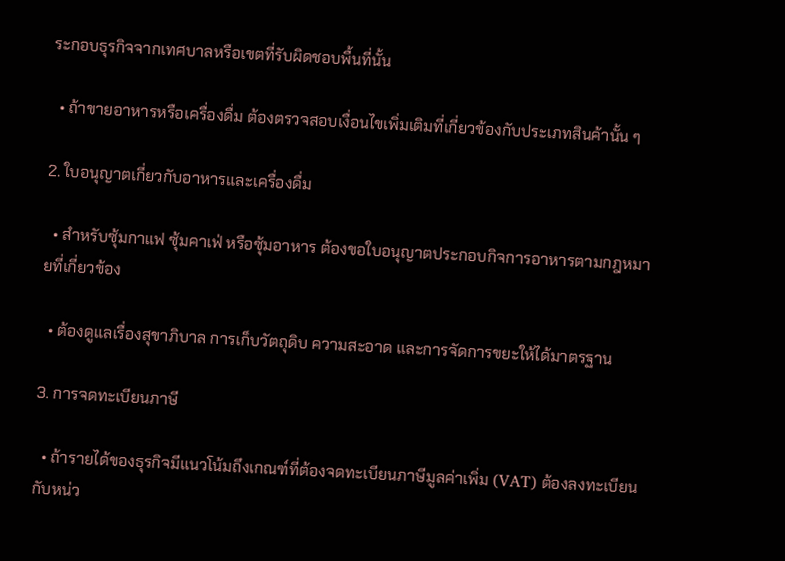ระกอบธุรกิจจากเทศบาลหรือเขตที่รับผิดชอบพื้นที่นั้น

  • ถ้าขายอาหารหรือเครื่องดื่ม ต้องตรวจสอบเงื่อนไขเพิ่มเติมที่เกี่ยวข้องกับประเภทสินค้านั้น ๆ

2. ใบอนุญาตเกี่ยวกับอาหารและเครื่องดื่ม

  • สำหรับซุ้มกาแฟ ซุ้มคาเฟ่ หรือซุ้มอาหาร ต้องขอใบอนุญาตประกอบกิจการอาหารตามกฎหมายที่เกี่ยวข้อง

  • ต้องดูแลเรื่องสุขาภิบาล การเก็บวัตถุดิบ ความสะอาด และการจัดการขยะให้ได้มาตรฐาน

3. การจดทะเบียนภาษี

  • ถ้ารายได้ของธุรกิจมีแนวโน้มถึงเกณฑ์ที่ต้องจดทะเบียนภาษีมูลค่าเพิ่ม (VAT) ต้องลงทะเบียนกับหน่ว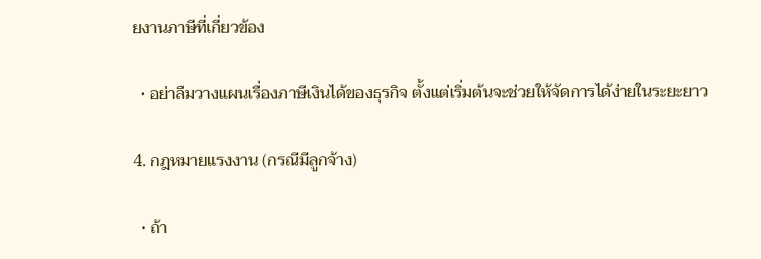ยงานภาษีที่เกี่ยวข้อง

  • อย่าลืมวางแผนเรื่องภาษีเงินได้ของธุรกิจ ตั้งแต่เริ่มต้นจะช่วยให้จัดการได้ง่ายในระยะยาว

4. กฎหมายแรงงาน (กรณีมีลูกจ้าง)

  • ถ้า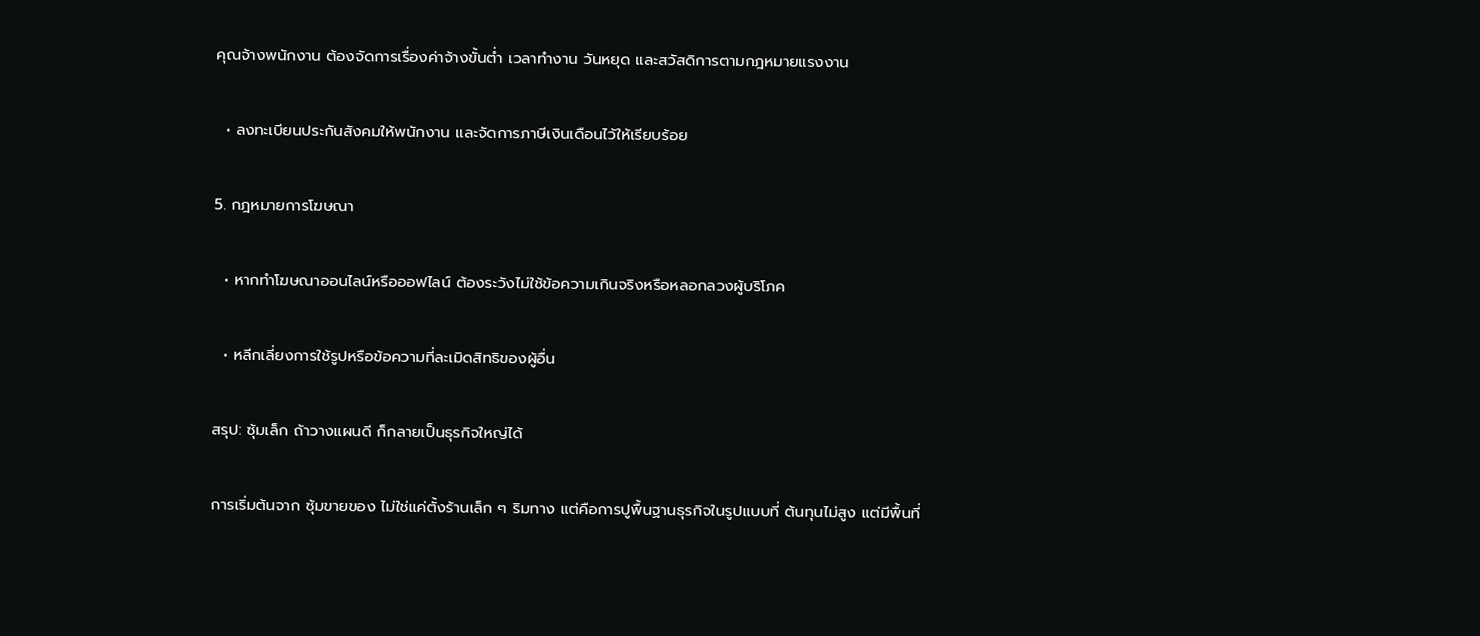คุณจ้างพนักงาน ต้องจัดการเรื่องค่าจ้างขั้นต่ำ เวลาทำงาน วันหยุด และสวัสดิการตามกฎหมายแรงงาน

  • ลงทะเบียนประกันสังคมให้พนักงาน และจัดการภาษีเงินเดือนไว้ให้เรียบร้อย

5. กฎหมายการโฆษณา

  • หากทำโฆษณาออนไลน์หรือออฟไลน์ ต้องระวังไม่ใช้ข้อความเกินจริงหรือหลอกลวงผู้บริโภค

  • หลีกเลี่ยงการใช้รูปหรือข้อความที่ละเมิดสิทธิของผู้อื่น

สรุป: ซุ้มเล็ก ถ้าวางแผนดี ก็กลายเป็นธุรกิจใหญ่ได้

การเริ่มต้นจาก ซุ้มขายของ ไม่ใช่แค่ตั้งร้านเล็ก ๆ ริมทาง แต่คือการปูพื้นฐานธุรกิจในรูปแบบที่ ต้นทุนไม่สูง แต่มีพื้นที่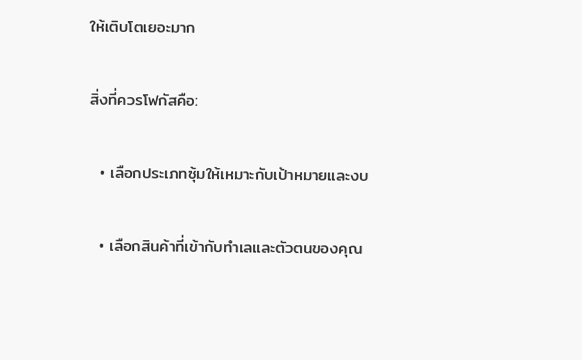ให้เติบโตเยอะมาก

สิ่งที่ควรโฟกัสคือ:

  • เลือกประเภทซุ้มให้เหมาะกับเป้าหมายและงบ

  • เลือกสินค้าที่เข้ากับทำเลและตัวตนของคุณ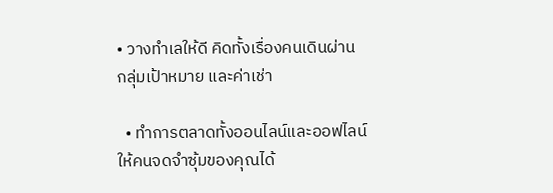• วางทำเลให้ดี คิดทั้งเรื่องคนเดินผ่าน กลุ่มเป้าหมาย และค่าเช่า

  • ทำการตลาดทั้งออนไลน์และออฟไลน์ ให้คนจดจำซุ้มของคุณได้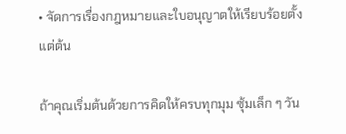• จัดการเรื่องกฎหมายและใบอนุญาตให้เรียบร้อยตั้งแต่ต้น

ถ้าคุณเริ่มต้นด้วยการคิดให้ครบทุกมุม ซุ้มเล็ก ๆ วัน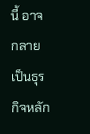นี้ อาจกลายเป็นธุรกิจหลัก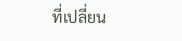ที่เปลี่ยน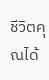ชีวิตคุณได้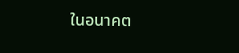ในอนาคต